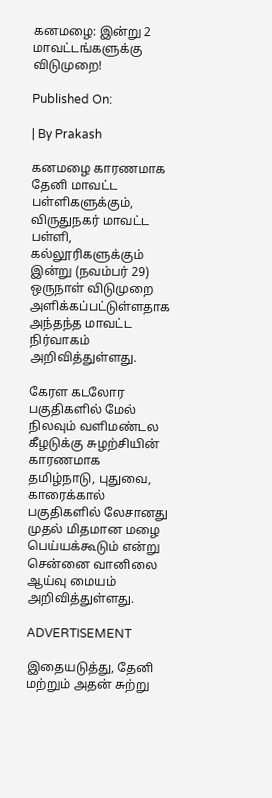கனமழை: இன்று 2 மாவட்டங்களுக்கு விடுமுறை!

Published On:

| By Prakash

கனமழை காரணமாக தேனி மாவட்ட பள்ளிகளுக்கும், விருதுநகர் மாவட்ட பள்ளி, கல்லூரிகளுக்கும் இன்று (நவம்பர் 29) ஒருநாள் விடுமுறை அளிக்கப்பட்டுள்ளதாக அந்தந்த மாவட்ட நிர்வாகம் அறிவித்துள்ளது.

கேரள கடலோர பகுதிகளில் மேல் நிலவும் வளிமண்டல கீழடுக்கு சுழற்சியின் காரணமாக தமிழ்நாடு, புதுவை, காரைக்கால் பகுதிகளில் லேசானது முதல் மிதமான மழை பெய்யக்கூடும் என்று சென்னை வானிலை ஆய்வு மையம் அறிவித்துள்ளது.

ADVERTISEMENT

இதையடுத்து, தேனி மற்றும் அதன் சுற்று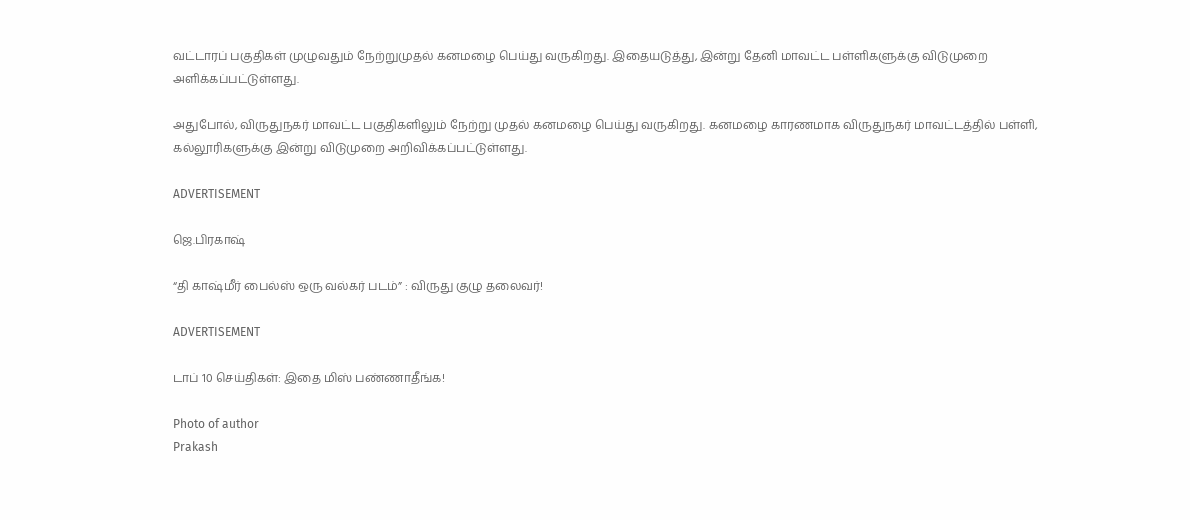வட்டாரப் பகுதிகள் முழுவதும் நேற்றுமுதல் கனமழை பெய்து வருகிறது. இதையடுத்து, இன்று தேனி மாவட்ட பள்ளிகளுக்கு விடுமுறை அளிக்கப்பட்டுள்ளது.

அதுபோல், விருதுநகர் மாவட்ட பகுதிகளிலும் நேற்று முதல் கனமழை பெய்து வருகிறது. கனமழை காரணமாக விருதுநகர் மாவட்டத்தில் பள்ளி, கல்லூரிகளுக்கு இன்று விடுமுறை அறிவிக்கப்பட்டுள்ளது.

ADVERTISEMENT

ஜெ.பிரகாஷ்

“தி காஷ்மீர் பைல்ஸ் ஒரு வல்கர் படம்” : விருது குழு தலைவர்!

ADVERTISEMENT

டாப் 10 செய்திகள்: இதை மிஸ் பண்ணாதீங்க!

Photo of author
Prakash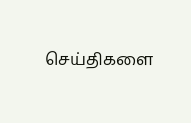செய்திகளை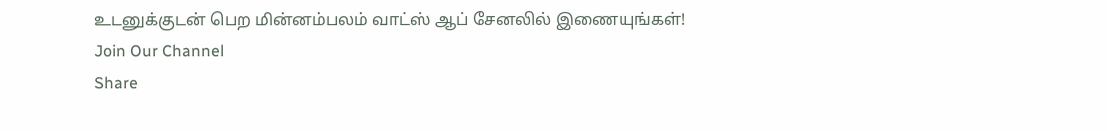உடனுக்குடன் பெற மின்னம்பலம் வாட்ஸ் ஆப் சேனலில் இணையுங்கள்!
Join Our Channel
Share